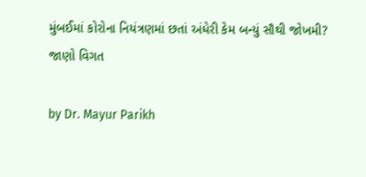મુંબઈમાં કોરોના નિયંત્રણમાં છતાં અંધેરી કેમ બન્યું સૌથી જોખમી? જાણો વિગત

by Dr. Mayur Parikh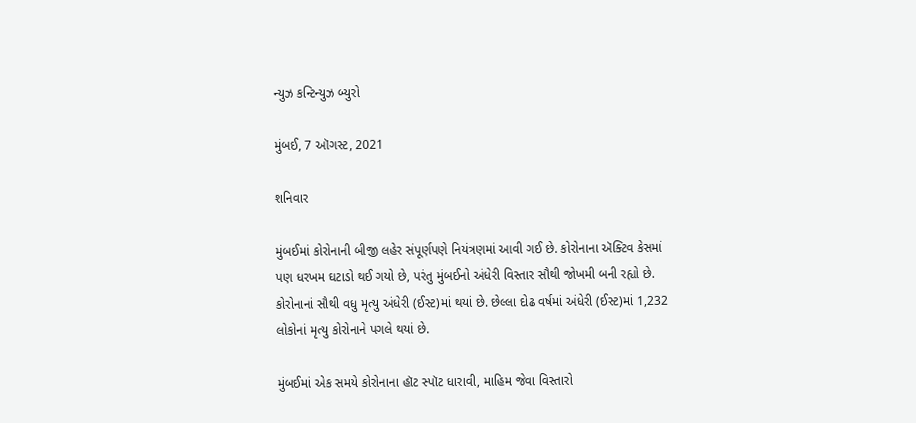ન્યુઝ કન્ટિન્યુઝ બ્યુરો

મુંબઈ, 7 ઑગસ્ટ, 2021

શનિવાર

મુંબઈમાં કોરોનાની બીજી લહેર સંપૂર્ણપણે નિયંત્રણમાં આવી ગઈ છે. કોરોનાના ઍક્ટિવ કેસમાં પણ ધરખમ ઘટાડો થઈ ગયો છે, પરંતુ મુંબઈનો અંધેરી વિસ્તાર સૌથી જોખમી બની રહ્યો છે. કોરોનાનાં સૌથી વધુ મૃત્યુ અંધેરી (ઈસ્ટ)માં થયાં છે. છેલ્લા દોઢ વર્ષમાં અંધેરી (ઈસ્ટ)માં 1,232 લોકોનાં મૃત્યુ કોરોનાને પગલે થયાં છે.

મુંબઈમાં એક સમયે કોરોનાના હૉટ સ્પૉટ ધારાવી, માહિમ જેવા વિસ્તારો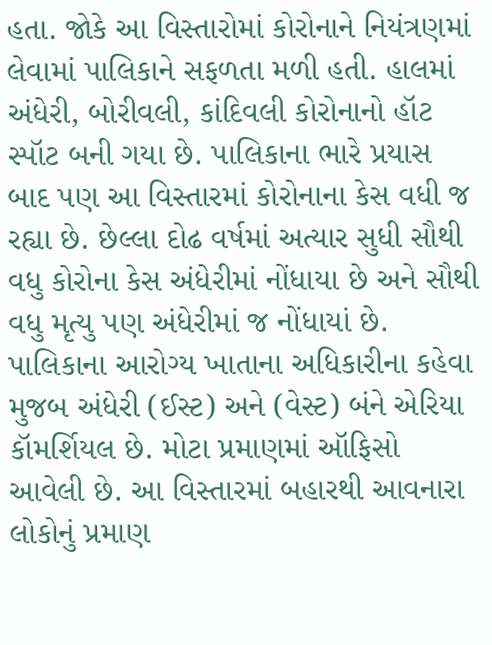હતા. જોકે આ વિસ્તારોમાં કોરોનાને નિયંત્રણમાં લેવામાં પાલિકાને સફળતા મળી હતી. હાલમાં અંધેરી, બોરીવલી, કાંદિવલી કોરોનાનો હૉટ સ્પૉટ બની ગયા છે. પાલિકાના ભારે પ્રયાસ બાદ પણ આ વિસ્તારમાં કોરોનાના કેસ વધી જ રહ્યા છે. છેલ્લા દોઢ વર્ષમાં અત્યાર સુધી સૌથી વધુ કોરોના કેસ અંધેરીમાં નોંધાયા છે અને સૌથી વધુ મૃત્યુ પણ અંધેરીમાં જ નોંધાયાં છે. પાલિકાના આરોગ્ય ખાતાના અધિકારીના કહેવા મુજબ અંધેરી (ઈસ્ટ) અને (વેસ્ટ) બંને એરિયા કૉમર્શિયલ છે. મોટા પ્રમાણમાં ઑફિસો આવેલી છે. આ વિસ્તારમાં બહારથી આવનારા લોકોનું પ્રમાણ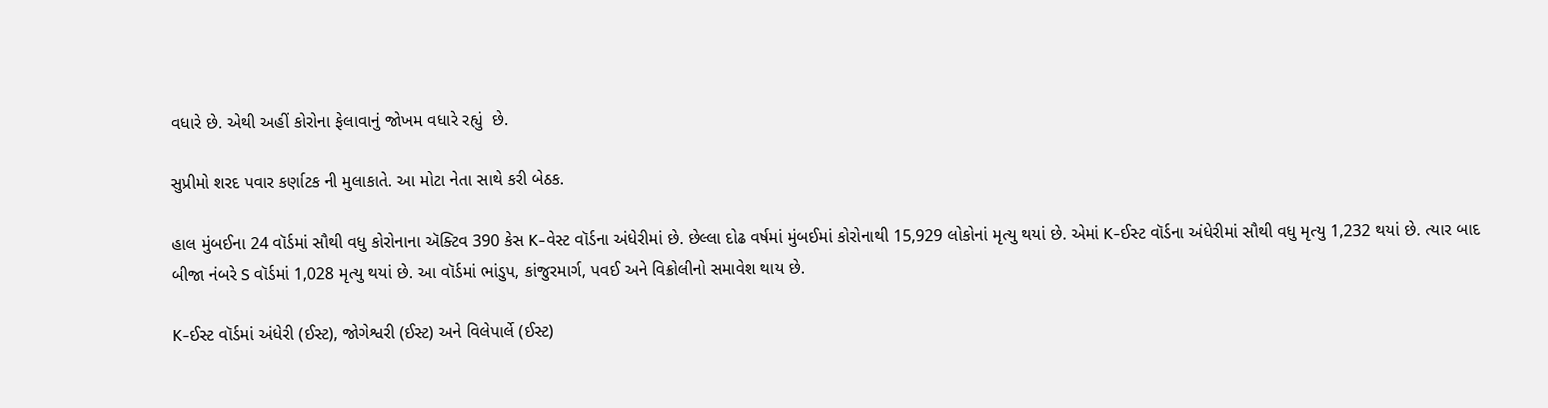વધારે છે. એથી અહીં કોરોના ફેલાવાનું જોખમ વધારે રહ્યું  છે.

સુપ્રીમો શરદ પવાર કર્ણાટક ની મુલાકાતે. આ મોટા નેતા સાથે કરી બેઠક.

હાલ મુંબઈના 24 વૉર્ડમાં સૌથી વધુ કોરોનાના ઍક્ટિવ 390 કેસ K-વેસ્ટ વૉર્ડના અંધેરીમાં છે. છેલ્લા દોઢ વર્ષમાં મુંબઈમાં કોરોનાથી 15,929 લોકોનાં મૃત્યુ થયાં છે. એમાં K-ઈસ્ટ વૉર્ડના અંધેરીમાં સૌથી વધુ મૃત્યુ 1,232 થયાં છે. ત્યાર બાદ બીજા નંબરે S વૉર્ડમાં 1,028 મૃત્યુ થયાં છે. આ વૉર્ડમાં ભાંડુપ, કાંજુરમાર્ગ, પવઈ અને વિક્રોલીનો સમાવેશ થાય છે.

K-ઈસ્ટ વૉર્ડમાં અંધેરી (ઈસ્ટ), જોગેશ્વરી (ઈસ્ટ) અને વિલેપાર્લે (ઈસ્ટ)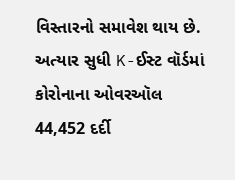વિસ્તારનો સમાવેશ થાય છે. અત્યાર સુધી K-ઈસ્ટ વૉર્ડમાં કોરોનાના ઓવરઑલ 44,452 દર્દી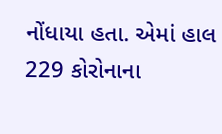નોંધાયા હતા. એમાં હાલ 229 કોરોનાના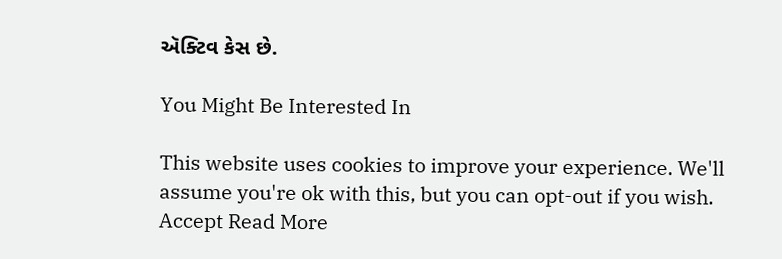ઍક્ટિવ કેસ છે.

You Might Be Interested In

This website uses cookies to improve your experience. We'll assume you're ok with this, but you can opt-out if you wish. Accept Read More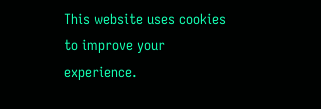This website uses cookies to improve your experience.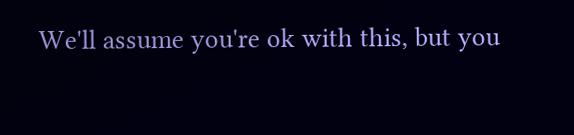We'll assume you're ok with this, but you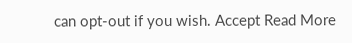can opt-out if you wish. Accept Read More